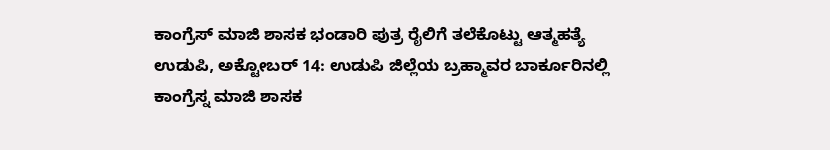ಕಾಂಗ್ರೆಸ್ ಮಾಜಿ ಶಾಸಕ ಭಂಡಾರಿ ಪುತ್ರ ರೈಲಿಗೆ ತಲೆಕೊಟ್ಟು ಆತ್ಮಹತ್ಯೆ
ಉಡುಪಿ, ಅಕ್ಟೋಬರ್ 14: ಉಡುಪಿ ಜಿಲ್ಲೆಯ ಬ್ರಹ್ಮಾವರ ಬಾರ್ಕೂರಿನಲ್ಲಿ ಕಾಂಗ್ರೆಸ್ನ ಮಾಜಿ ಶಾಸಕ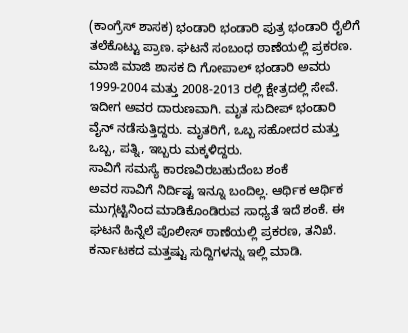(ಕಾಂಗ್ರೆಸ್ ಶಾಸಕ) ಭಂಡಾರಿ ಭಂಡಾರಿ ಪುತ್ರ ಭಂಡಾರಿ ರೈಲಿಗೆ ತಲೆಕೊಟ್ಟು ಪ್ರಾಣ. ಘಟನೆ ಸಂಬಂಧ ಠಾಣೆಯಲ್ಲಿ ಪ್ರಕರಣ.
ಮಾಜಿ ಮಾಜಿ ಶಾಸಕ ದಿ ಗೋಪಾಲ್ ಭಂಡಾರಿ ಅವರು 1999-2004 ಮತ್ತು 2008-2013 ರಲ್ಲಿ ಕ್ಷೇತ್ರದಲ್ಲಿ ಸೇವೆ. ಇದೀಗ ಅವರ ದಾರುಣವಾಗಿ. ಮೃತ ಸುದೀಪ್ ಭಂಡಾರಿ ವೈನ್ ನಡೆಸುತ್ತಿದ್ದರು. ಮೃತರಿಗೆ, ಒಬ್ಬ ಸಹೋದರ ಮತ್ತು ಒಬ್ಬ, ಪತ್ನಿ, ಇಬ್ಬರು ಮಕ್ಕಳಿದ್ದರು.
ಸಾವಿಗೆ ಸಮಸ್ಯೆ ಕಾರಣವಿರಬಹುದೆಂಬ ಶಂಕೆ
ಅವರ ಸಾವಿಗೆ ನಿರ್ದಿಷ್ಟ ಇನ್ನೂ ಬಂದಿಲ್ಲ. ಆರ್ಥಿಕ ಆರ್ಥಿಕ ಮುಗ್ಗಟ್ಟಿನಿಂದ ಮಾಡಿಕೊಂಡಿರುವ ಸಾಧ್ಯತೆ ಇದೆ ಶಂಕೆ. ಈ ಘಟನೆ ಹಿನ್ನೆಲೆ ಪೊಲೀಸ್ ಠಾಣೆಯಲ್ಲಿ ಪ್ರಕರಣ, ತನಿಖೆ.
ಕರ್ನಾಟಕದ ಮತ್ತಷ್ಟು ಸುದ್ದಿಗಳನ್ನು ಇಲ್ಲಿ ಮಾಡಿ.